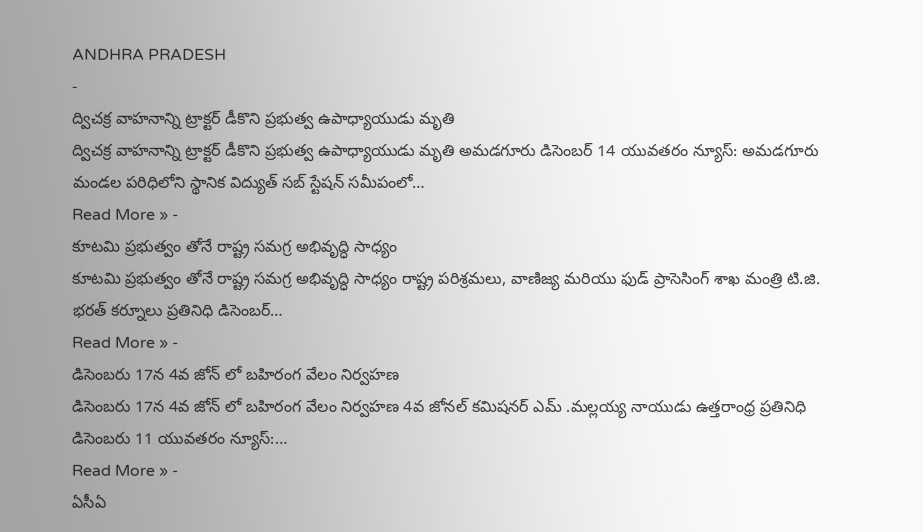ANDHRA PRADESH
-
ద్విచక్ర వాహనాన్ని ట్రాక్టర్ డీకొని ప్రభుత్వ ఉపాధ్యాయుడు మృతి
ద్విచక్ర వాహనాన్ని ట్రాక్టర్ డీకొని ప్రభుత్వ ఉపాధ్యాయుడు మృతి అమడగూరు డిసెంబర్ 14 యువతరం న్యూస్: అమడగూరు మండల పరిధిలోని స్థానిక విద్యుత్ సబ్ స్టేషన్ సమీపంలో…
Read More » -
కూటమి ప్రభుత్వం తోనే రాష్ట్ర సమగ్ర అభివృద్ధి సాధ్యం
కూటమి ప్రభుత్వం తోనే రాష్ట్ర సమగ్ర అభివృద్ధి సాధ్యం రాష్ట్ర పరిశ్రమలు, వాణిజ్య మరియు ఫుడ్ ప్రాసెసింగ్ శాఖ మంత్రి టి.జి. భరత్ కర్నూలు ప్రతినిధి డిసెంబర్…
Read More » -
డిసెంబరు 17న 4వ జోన్ లో బహిరంగ వేలం నిర్వహణ
డిసెంబరు 17న 4వ జోన్ లో బహిరంగ వేలం నిర్వహణ 4వ జోనల్ కమిషనర్ ఎమ్ .మల్లయ్య నాయుడు ఉత్తరాంధ్ర ప్రతినిధి డిసెంబరు 11 యువతరం న్యూస్:…
Read More » -
ఏసీఏ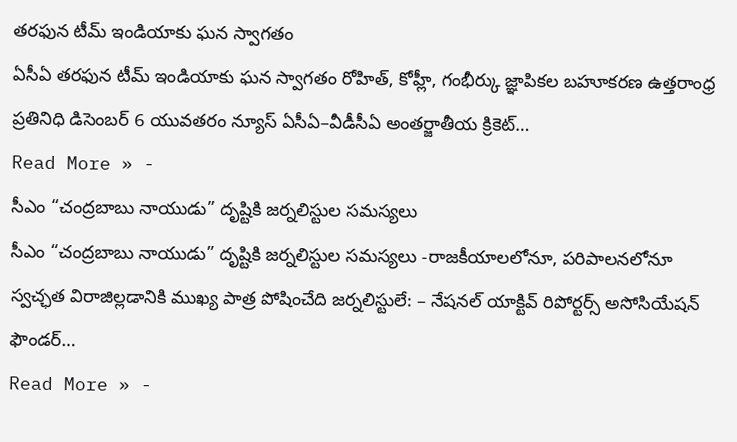తరఫున టీమ్ ఇండియాకు ఘన స్వాగతం
ఏసీఏ తరఫున టీమ్ ఇండియాకు ఘన స్వాగతం రోహిత్, కోహ్లీ, గంభీర్కు జ్ఞాపికల బహూకరణ ఉత్తరాంధ్ర ప్రతినిధి డిసెంబర్ 6 యువతరం న్యూస్ ఏసీఏ–వీడీసీఏ అంతర్జాతీయ క్రికెట్…
Read More » -
సీఎం “చంద్రబాబు నాయుడు” దృష్టికి జర్నలిస్టుల సమస్యలు
సీఎం “చంద్రబాబు నాయుడు” దృష్టికి జర్నలిస్టుల సమస్యలు -రాజకీయాలలోనూ, పరిపాలనలోనూ స్వచ్ఛత విరాజిల్లడానికి ముఖ్య పాత్ర పోషించేది జర్నలిస్టులే: – నేషనల్ యాక్టివ్ రిపోర్టర్స్ అసోసియేషన్ ఫౌండర్…
Read More » -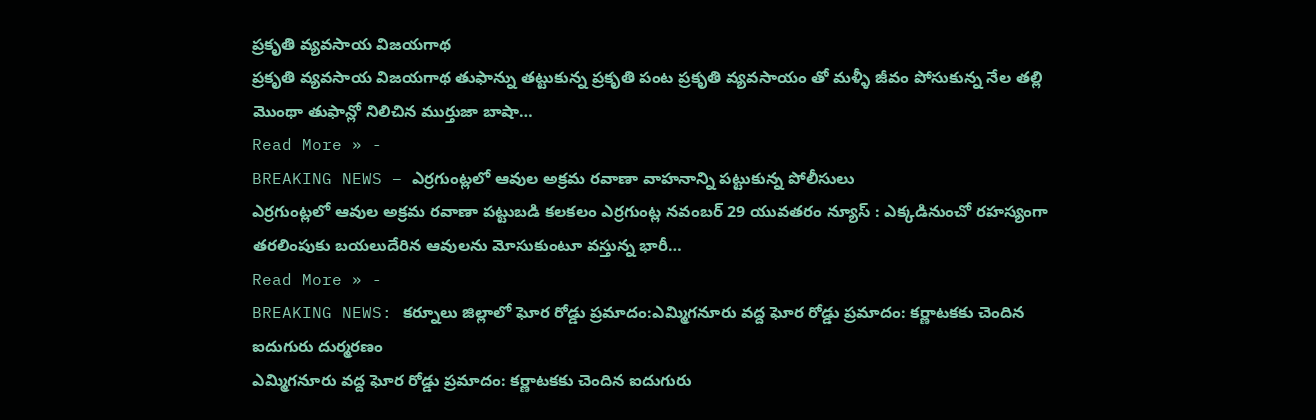ప్రకృతి వ్యవసాయ విజయగాథ
ప్రకృతి వ్యవసాయ విజయగాథ తుఫాన్ను తట్టుకున్న ప్రకృతి పంట ప్రకృతి వ్యవసాయం తో మళ్ళీ జీవం పోసుకున్న నేల తల్లి మొంథా తుఫాన్లో నిలిచిన ముర్తుజా బాషా…
Read More » -
BREAKING NEWS – ఎర్రగుంట్లలో ఆవుల అక్రమ రవాణా వాహనాన్ని పట్టుకున్న పోలీసులు
ఎర్రగుంట్లలో ఆవుల అక్రమ రవాణా పట్టుబడి కలకలం ఎర్రగుంట్ల నవంబర్ 29 యువతరం న్యూస్ : ఎక్కడినుంచో రహస్యంగా తరలింపుకు బయలుదేరిన ఆవులను మోసుకుంటూ వస్తున్న భారీ…
Read More » -
BREAKING NEWS: కర్నూలు జిల్లాలో ఘోర రోడ్డు ప్రమాదం:ఎమ్మిగనూరు వద్ద ఘోర రోడ్డు ప్రమాదం: కర్ణాటకకు చెందిన ఐదుగురు దుర్మరణం
ఎమ్మిగనూరు వద్ద ఘోర రోడ్డు ప్రమాదం: కర్ణాటకకు చెందిన ఐదుగురు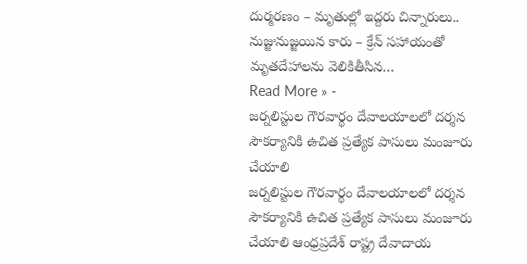దుర్మరణం – మృతుల్లో ఇద్దరు చిన్నారులు.. నుజ్జునుజ్జయిన కారు – క్రేన్ సహాయంతో మృతదేహాలను వెలికితీసిన…
Read More » -
జర్నలిస్టుల గౌరవార్థం దేవాలయాలలో దర్శన సౌకర్యానికి ఉచిత ప్రత్యేక పాసులు మంజూరు చేయాలి
జర్నలిస్టుల గౌరవార్థం దేవాలయాలలో దర్శన సౌకర్యానికి ఉచిత ప్రత్యేక పాసులు మంజూరు చేయాలి ఆంధ్రప్రదేశ్ రాష్ట్ర దేవాదాయ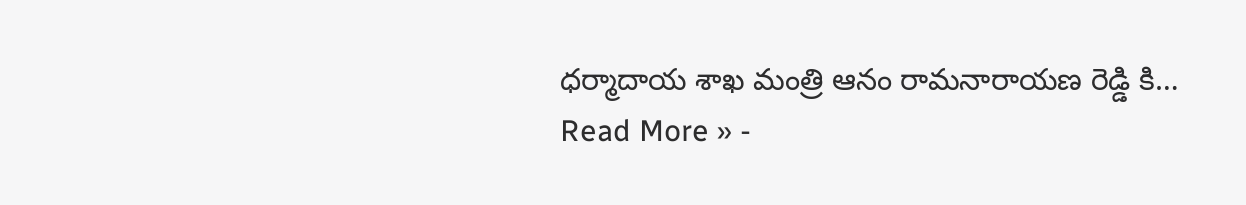ధర్మాదాయ శాఖ మంత్రి ఆనం రామనారాయణ రెడ్డి కి…
Read More » -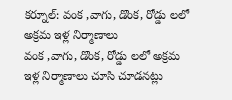కర్నూల్: వంక ,వాగు, డొంక, రోడ్డు లలో అక్రమ ఇళ్ల నిర్మాణాలు
వంక ,వాగు, డొంక, రోడ్డు లలో అక్రమ ఇళ్ల నిర్మాణాలు చూసి చూడనట్లు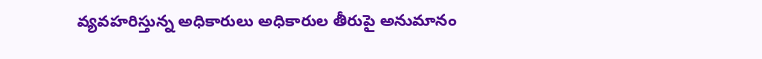వ్యవహరిస్తున్న అధికారులు అధికారుల తీరుపై అనుమానం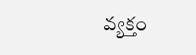వ్యక్తం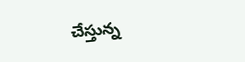చేస్తున్న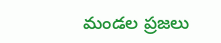మండల ప్రజలు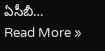ఏసీబీ…
Read More »